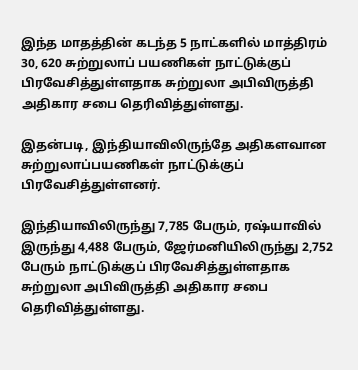இந்த மாதத்தின் கடந்த 5 நாட்களில் மாத்திரம் 30, 620 சுற்றுலாப் பயணிகள் நாட்டுக்குப் பிரவேசித்துள்ளதாக சுற்றுலா அபிவிருத்தி அதிகார சபை தெரிவித்துள்ளது.

இதன்படி, இந்தியாவிலிருந்தே அதிகளவான சுற்றுலாப்பயணிகள் நாட்டுக்குப் பிரவேசித்துள்ளனர்.

இந்தியாவிலிருந்து 7,785 பேரும், ரஷ்யாவில் இருந்து 4,488 பேரும், ஜேர்மனியிலிருந்து 2,752 பேரும் நாட்டுக்குப் பிரவேசித்துள்ளதாக சுற்றுலா அபிவிருத்தி அதிகார சபை தெரிவித்துள்ளது.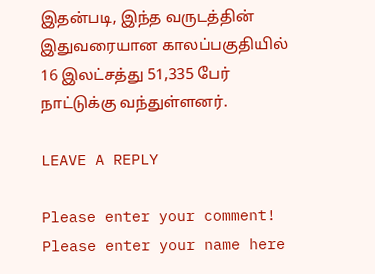இதன்படி, இந்த வருடத்தின் இதுவரையான காலப்பகுதியில் 16 இலட்சத்து 51,335 பேர் நாட்டுக்கு வந்துள்ளனர்.

LEAVE A REPLY

Please enter your comment!
Please enter your name here